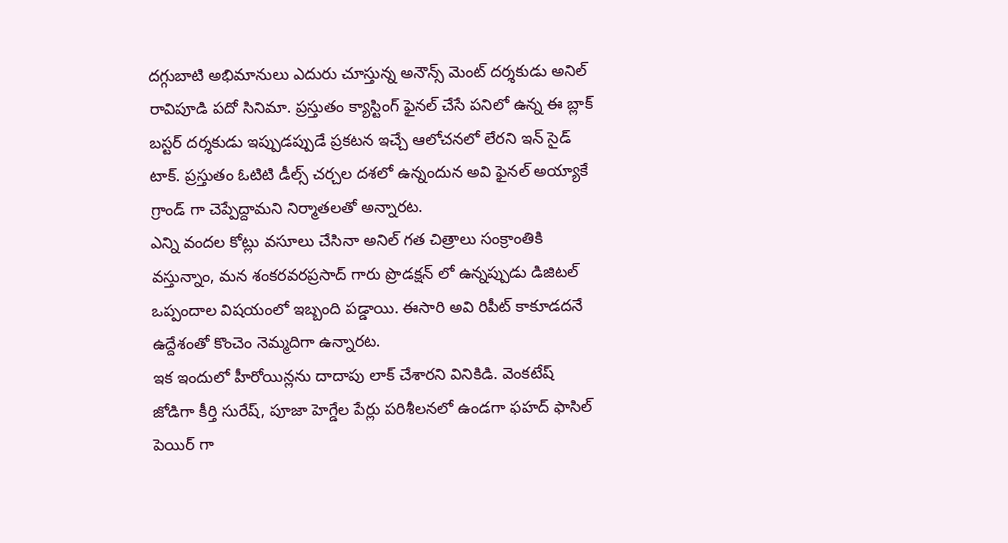దగ్గుబాటి అభిమానులు ఎదురు చూస్తున్న అనౌన్స్ మెంట్ దర్శకుడు అనిల్ రావిపూడి పదో సినిమా. ప్రస్తుతం క్యాస్టింగ్ ఫైనల్ చేసే పనిలో ఉన్న ఈ బ్లాక్ బస్టర్ దర్శకుడు ఇప్పుడప్పుడే ప్రకటన ఇచ్చే ఆలోచనలో లేరని ఇన్ సైడ్ టాక్. ప్రస్తుతం ఓటిటి డీల్స్ చర్చల దశలో ఉన్నందున అవి ఫైనల్ అయ్యాకే గ్రాండ్ గా చెప్పేద్దామని నిర్మాతలతో అన్నారట.
ఎన్ని వందల కోట్లు వసూలు చేసినా అనిల్ గత చిత్రాలు సంక్రాంతికి వస్తున్నాం, మన శంకరవరప్రసాద్ గారు ప్రొడక్షన్ లో ఉన్నప్పుడు డిజిటల్ ఒప్పందాల విషయంలో ఇబ్బంది పడ్డాయి. ఈసారి అవి రిపీట్ కాకూడదనే ఉద్దేశంతో కొంచెం నెమ్మదిగా ఉన్నారట.
ఇక ఇందులో హీరోయిన్లను దాదాపు లాక్ చేశారని వినికిడి. వెంకటేష్ జోడిగా కీర్తి సురేష్, పూజా హెగ్డేల పేర్లు పరిశీలనలో ఉండగా ఫహద్ ఫాసిల్ పెయిర్ గా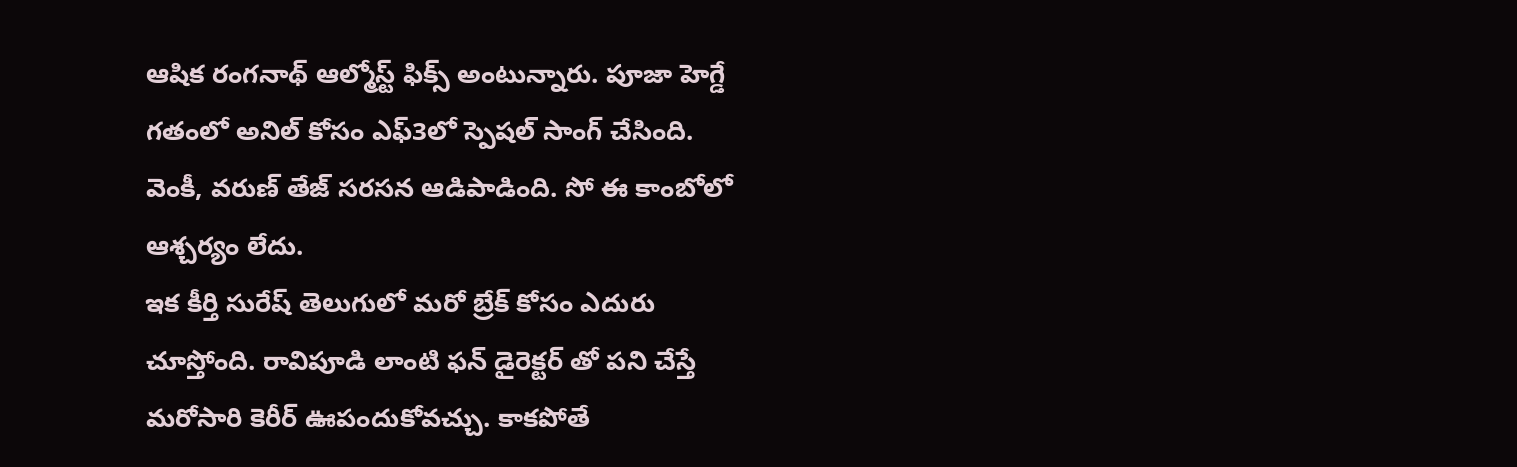ఆషిక రంగనాథ్ ఆల్మోస్ట్ ఫిక్స్ అంటున్నారు. పూజా హెగ్డే గతంలో అనిల్ కోసం ఎఫ్3లో స్పెషల్ సాంగ్ చేసింది. వెంకీ, వరుణ్ తేజ్ సరసన ఆడిపాడింది. సో ఈ కాంబోలో ఆశ్చర్యం లేదు.
ఇక కీర్తి సురేష్ తెలుగులో మరో బ్రేక్ కోసం ఎదురు చూస్తోంది. రావిపూడి లాంటి ఫన్ డైరెక్టర్ తో పని చేస్తే మరోసారి కెరీర్ ఊపందుకోవచ్చు. కాకపోతే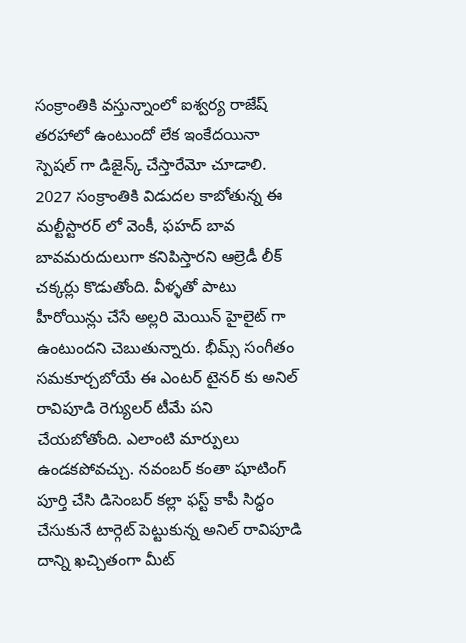సంక్రాంతికి వస్తున్నాంలో ఐశ్వర్య రాజేష్ తరహాలో ఉంటుందో లేక ఇంకేదయినా స్పెషల్ గా డిజైన్క్ చేస్తారేమో చూడాలి.
2027 సంక్రాంతికి విడుదల కాబోతున్న ఈ మల్టీస్టారర్ లో వెంకీ, ఫహద్ బావ బావమరుదులుగా కనిపిస్తారని ఆల్రెడీ లీక్ చక్కర్లు కొడుతోంది. వీళ్ళతో పాటు హీరోయిన్లు చేసే అల్లరి మెయిన్ హైలైట్ గా ఉంటుందని చెబుతున్నారు. భీమ్స్ సంగీతం సమకూర్చబోయే ఈ ఎంటర్ టైనర్ కు అనిల్ రావిపూడి రెగ్యులర్ టీమే పని చేయబోతోంది. ఎలాంటి మార్పులు ఉండకపోవచ్చు. నవంబర్ కంతా షూటింగ్ పూర్తి చేసి డిసెంబర్ కల్లా ఫస్ట్ కాపీ సిద్ధం చేసుకునే టార్గెట్ పెట్టుకున్న అనిల్ రావిపూడి దాన్ని ఖచ్చితంగా మీట్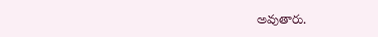అవుతారు.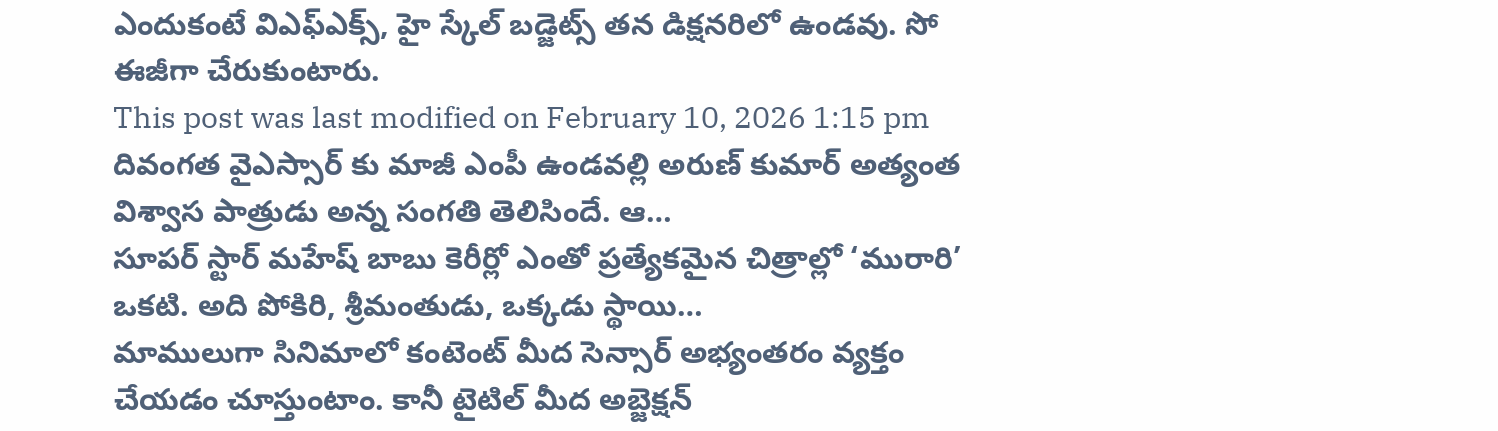ఎందుకంటే విఎఫ్ఎక్స్, హై స్కేల్ బడ్జెట్స్ తన డిక్షనరిలో ఉండవు. సో ఈజీగా చేరుకుంటారు.
This post was last modified on February 10, 2026 1:15 pm
దివంగత వైఎస్సార్ కు మాజీ ఎంపీ ఉండవల్లి అరుణ్ కుమార్ అత్యంత విశ్వాస పాత్రుడు అన్న సంగతి తెలిసిందే. ఆ…
సూపర్ స్టార్ మహేష్ బాబు కెరీర్లో ఎంతో ప్రత్యేకమైన చిత్రాల్లో ‘మురారి’ ఒకటి. అది పోకిరి, శ్రీమంతుడు, ఒక్కడు స్థాయి…
మాములుగా సినిమాలో కంటెంట్ మీద సెన్సార్ అభ్యంతరం వ్యక్తం చేయడం చూస్తుంటాం. కానీ టైటిల్ మీద అబ్జెక్షన్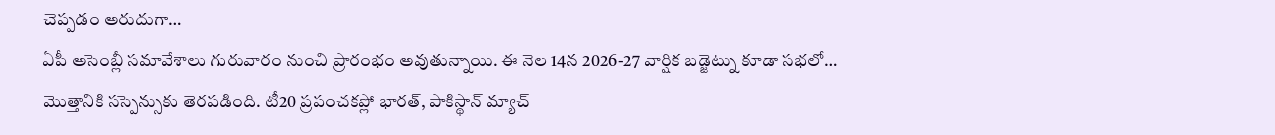చెప్పడం అరుదుగా…
ఏపీ అసెంబ్లీ సమావేశాలు గురువారం నుంచి ప్రారంభం అవుతున్నాయి. ఈ నెల 14న 2026-27 వార్షిక బడ్జెట్ను కూడా సభలో…
మొత్తానికి సస్పెన్సుకు తెరపడింది. టీ20 ప్రపంచకప్లో భారత్, పాకిస్థాన్ మ్యాచ్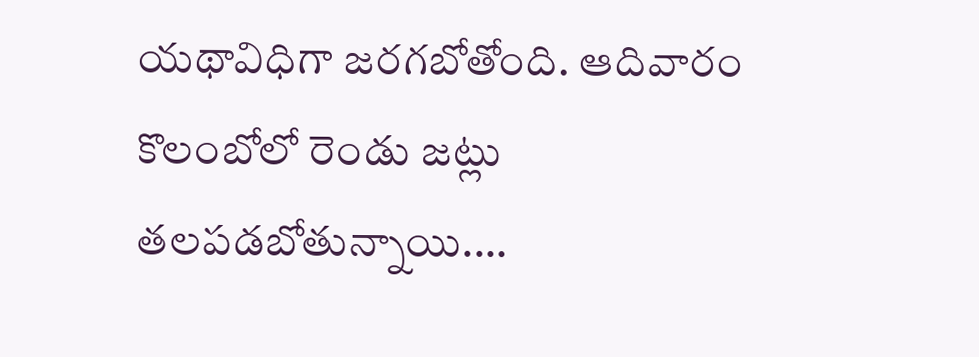యథావిధిగా జరగబోతోంది. ఆదివారం కొలంబోలో రెండు జట్లు తలపడబోతున్నాయి.…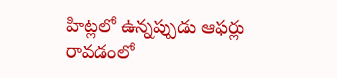హిట్లలో ఉన్నప్పుడు ఆఫర్లు రావడంలో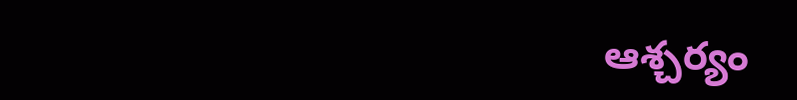ఆశ్చర్యం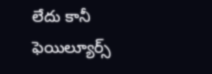లేదు కానీ ఫెయిల్యూర్స్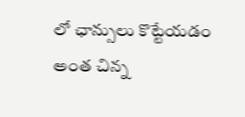లో ఛాన్సులు కొట్టేయడం అంత చిన్న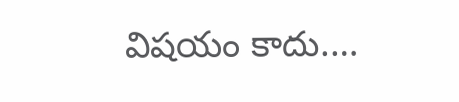విషయం కాదు.…